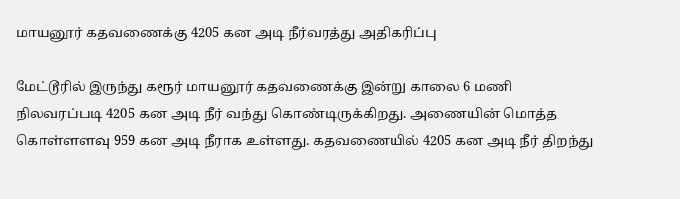மாயனூர் கதவணைக்கு 4205 கன அடி நீர்வரத்து அதிகரிப்பு

மேட்டூரில் இருந்து கரூர் மாயனூர் கதவணைக்கு இன்று காலை 6 மணி நிலவரப்படி 4205 கன அடி நீர் வந்து கொண்டிருக்கிறது. அணையின் மொத்த கொள்ளளவு 959 கன அடி நீராக உள்ளது. கதவணையில் 4205 கன அடி நீர் திறந்து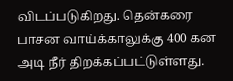விடப்படுகிறது. தென்கரை பாசன வாய்க்காலுக்கு 400 கன அடி நீர் திறக்கப்பட்டுள்ளது.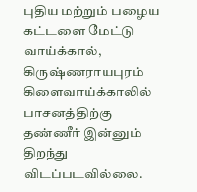புதிய மற்றும் பழைய கட்டளை மேட்டு வாய்க்கால், கிருஷ்ணராயபுரம் கிளைவாய்க்காலில் பாசனத்திற்கு தண்ணீர் இன்னும் திறந்து விடப்படவில்லை.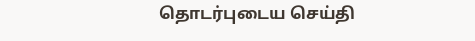தொடர்புடைய செய்தி